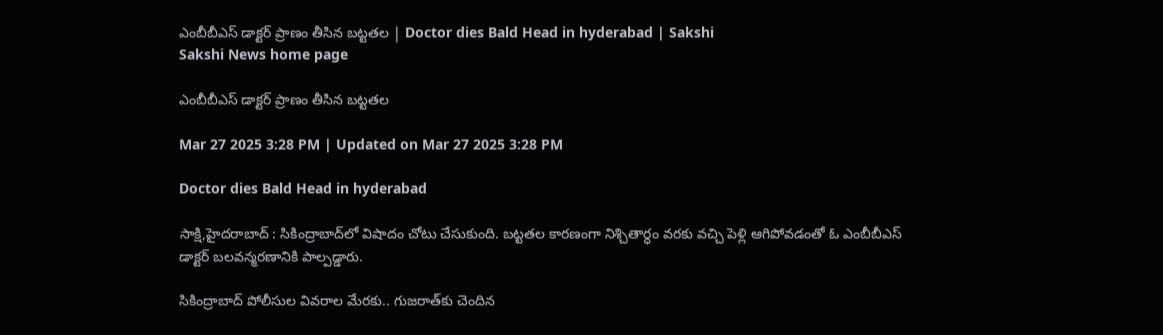ఎంబీబీఎస్‌ డాక్టర్‌ ప్రాణం తీసిన బట్టతల | Doctor dies Bald Head in hyderabad | Sakshi
Sakshi News home page

ఎంబీబీఎస్‌ డాక్టర్‌ ప్రాణం తీసిన బట్టతల

Mar 27 2025 3:28 PM | Updated on Mar 27 2025 3:28 PM

Doctor dies Bald Head in hyderabad

సాక్షి,హైదరాబాద్‌ : సికింద్రాబాద్‌లో విషాదం చోటు చేసుకుంది. బట్టతల కారణంగా నిశ్చితార్ధం వరకు వచ్చి పెళ్లి ఆగిపోవడంతో ఓ ఎంబీబీఎస్‌ డాక్టర్‌ బలవన్మరణానికి పాల్పడ్డారు.

సికింద్రాబాద్‌ పోలీసుల వివరాల మేరకు.. గుజరాత్‌కు చెందిన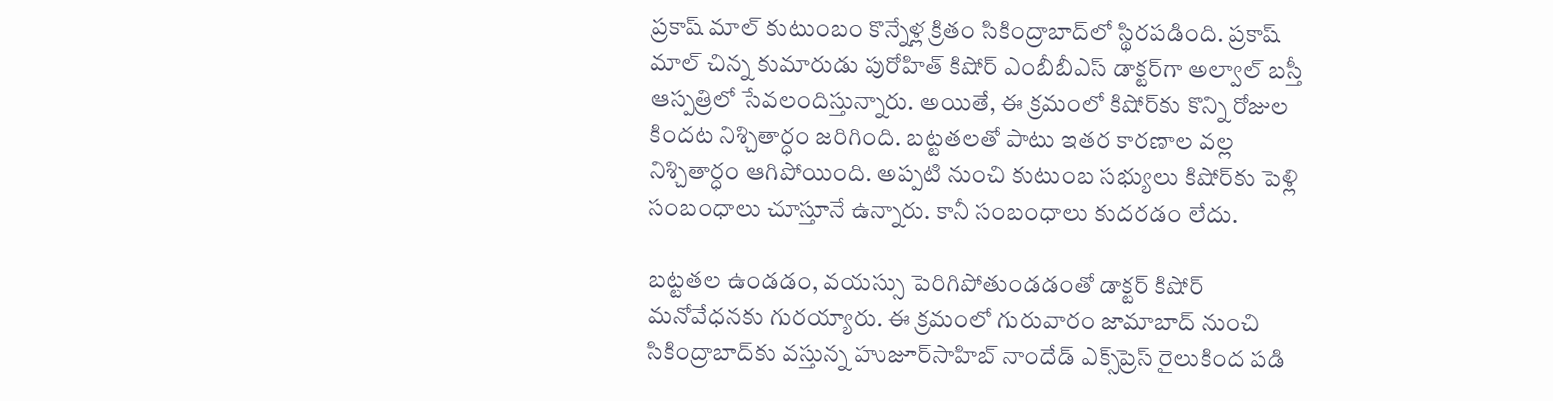ప్రకాష్ మాల్ కుటుంబం కొన్నేళ్ల క్రితం సికింద్రాబాద్‌లో స్థిరపడింది. ప్రకాష్ మాల్ చిన్న కుమారుడు పురోహిత్ కిషోర్ ఎంబీబీఎస్‌ డాక్టర్‌గా అల్వాల్‌ బస్తీ ఆస్పత్రిలో సేవలందిస్తున్నారు. అయితే, ఈ క్రమంలో కిషోర్‌కు కొన్ని రోజుల కిందట నిశ్చితార్ధం జరిగింది. బట్టతలతో పాటు ఇతర కారణాల వల్ల నిశ్చితార్ధం ఆగిపోయింది. అప్పటి నుంచి కుటుంబ సభ్యులు కిషోర్‌కు పెళ్లి సంబంధాలు చూస్తూనే ఉన్నారు. కానీ సంబంధాలు కుదరడం లేదు.

బట్టతల ఉండడం, వయస్సు పెరిగిపోతుండడంతో డాక్టర్‌ కిషోర్‌ మనోవేధనకు గురయ్యారు. ఈ క్రమంలో గురువారం జామాబాద్‌ నుంచి సికింద్రాబాద్‌కు వస్తున్న హుజూర్‌సాహిబ్‌ నాందేడ్‌ ఎక్స్‌ప్రెస్‌ రైలుకింద పడి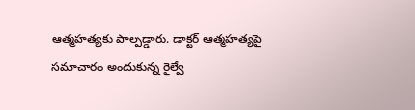ఆత్మహత్యకు పాల్పడ్డారు. డాక్టర్‌ ఆత్మహత్యపై సమాచారం అందుకున్న రైల్వే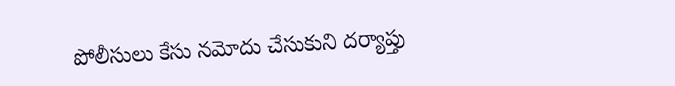పోలీసులు కేసు నమోదు చేసుకుని దర్యాప్తు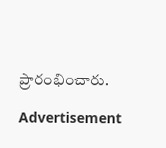ప్రారంభించారు.

Advertisement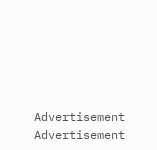Advertisement
Advertisement